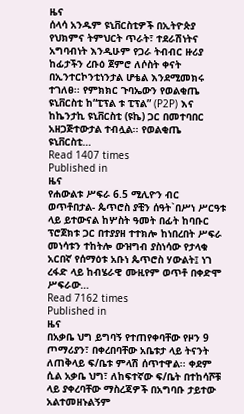ዜና
ሰላሳ አንዱም ዩኒቨርስቲዎች በኢትዮጵያ የህክምና ትምህርት ጥራት፣ ተደራሽነትና አግባብነት እንዲሁም የጋራ ትብብር ዙሪያ ከፊታችን ረቡዕ ጀምሮ ለሶስት ቀናት በኢንተርኮንቲነንታል ሆቴል እንደሚመክሩ ተገለፀ፡፡ የምክክር ጉባኤውን የወልቂጤ ዩኒቨርስቲ ከ“ፒፕል ቱ ፒፕል” (P2P) እና ከኬንታኪ ዩኒቨርስቲ (ዩኬ) ጋር በመተባበር አዘጋጅተውታል ተብሏል፡፡ የወልቂጤ ዩኒቨርስቲ…
Read 1407 times
Published in
ዜና
የሐውልቱ ሥፍራ 6.5 ሚሊዮን ብር ወጥቶበታል- ጴጥሮስ ያቺን ሰዓት`በሥነ ሥርዓቱ ላይ ይተውናል ከሦስት ዓመት በፊት ከባቡር ፕሮጀክቱ ጋር በተያያዘ ተተክሎ ከነበረበት ሥፍራ መነሳቱን ተከትሎ ውዝግብ ያስነሳው የታላቁ አርበኛ የሰማዕቱ አቡነ ጴጥሮስ ሃውልት፤ ነገ ረፋድ ላይ ከብሄራዊ ሙዚየም ወጥቶ በቀድሞ ሥፍራው…
Read 7162 times
Published in
ዜና
በአቃቤ ህግ ይግባኝ የተጠየቀባቸው የዞን 9 ጦማሪያን፣ በቀረበባቸው አቤቱታ ላይ ትናንት ለጠቅላይ ፍ/ቤቱ ምላሽ ሰጥተዋል፡፡ ቀደም ሲል አቃቤ ህግ፣ ለከፍተኛው ፍ/ቤት በተከሳሾቹ ላይ ያቀረባቸው ማስረጃዎች በአግባቡ ታይተው አልተመዘኑልኝም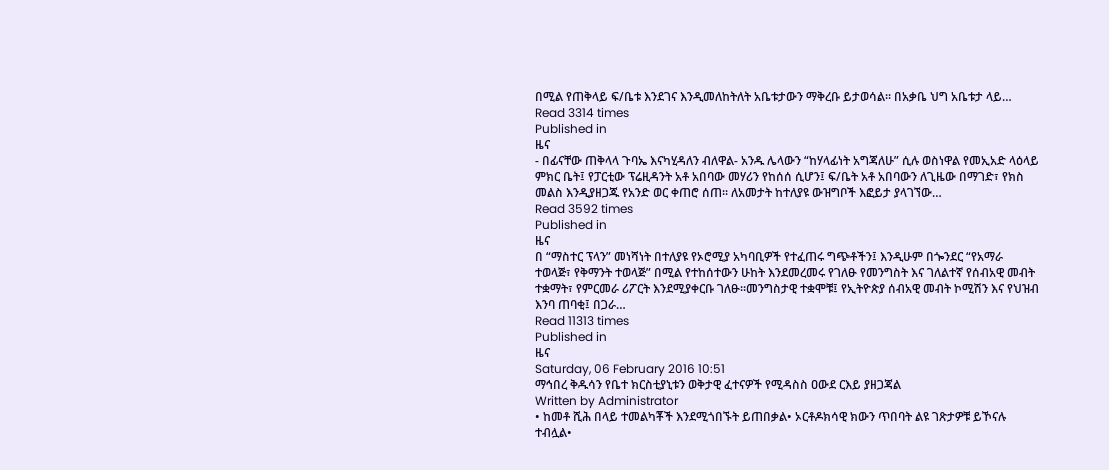በሚል የጠቅላይ ፍ/ቤቱ እንደገና እንዲመለከትለት አቤቱታውን ማቅረቡ ይታወሳል፡፡ በአቃቤ ህግ አቤቱታ ላይ…
Read 3314 times
Published in
ዜና
- በፊናቸው ጠቅላላ ጉባኤ እናካሂዳለን ብለዋል- አንዱ ሌላውን “ከሃላፊነት አግጃለሁ” ሲሉ ወስነዋል የመኢአድ ላዕላይ ምክር ቤት፤ የፓርቲው ፕሬዚዳንት አቶ አበባው መሃሪን የከሰሰ ሲሆን፤ ፍ/ቤት አቶ አበባውን ለጊዜው በማገድ፣ የክስ መልስ እንዲያዘጋጁ የአንድ ወር ቀጠሮ ሰጠ፡፡ ለአመታት ከተለያዩ ውዝግቦች እፎይታ ያላገኘው…
Read 3592 times
Published in
ዜና
በ “ማስተር ፕላን” መነሻነት በተለያዩ የኦሮሚያ አካባቢዎች የተፈጠሩ ግጭቶችን፤ እንዲሁም በጐንደር “የአማራ ተወላጅ፣ የቅማንት ተወላጅ” በሚል የተከሰተውን ሁከት እንደመረመሩ የገለፁ የመንግስት እና ገለልተኛ የሰብአዊ መብት ተቋማት፣ የምርመራ ሪፖርት እንደሚያቀርቡ ገለፁ፡፡መንግስታዊ ተቋሞቹ፤ የኢትዮጵያ ሰብአዊ መብት ኮሚሽን እና የህዝብ እንባ ጠባቂ፤ በጋራ…
Read 11313 times
Published in
ዜና
Saturday, 06 February 2016 10:51
ማኅበረ ቅዱሳን የቤተ ክርስቲያኒቱን ወቅታዊ ፈተናዎች የሚዳስስ ዐውደ ርእይ ያዘጋጃል
Written by Administrator
• ከመቶ ሺሕ በላይ ተመልካቾች እንደሚጎበኙት ይጠበቃል• ኦርቶዶክሳዊ ክውን ጥበባት ልዩ ገጽታዎቹ ይኾናሉ ተብሏል•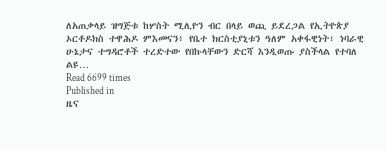ለአጠቃላይ ዝግጅቱ ከሦስት ሚሊዮን ብር በላይ ወጪ ይደረጋል የኢትዮጵያ ኦርቶዶክስ ተዋሕዶ ምእመናን፥ የቤተ ክርስቲያኒቱን ዓለም አቀፋዊነት፣ ነባራዊ ሁኔታና ተግዳሮቶች ተረድተው የበኩላቸውን ድርሻ እንዲወጡ ያስችላል የተባለ ልዩ…
Read 6699 times
Published in
ዜና